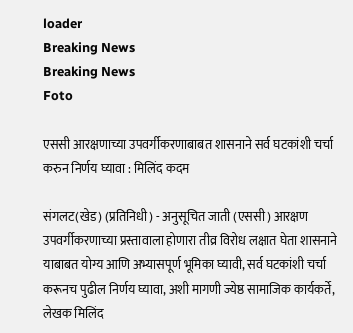loader
Breaking News
Breaking News
Foto

एससी आरक्षणाच्या उपवर्गीकरणाबाबत शासनाने सर्व घटकांशी चर्चा करुन निर्णय घ्यावा : मिलिंद कदम

संगलट(खेड) (प्रतिनिधी) - अनुसूचित जाती (एससी) आरक्षण उपवर्गीकरणाच्या प्रस्तावाला होणारा तीव्र विरोध लक्षात घेता शासनाने याबाबत योग्य आणि अभ्यासपूर्ण भूमिका घ्यावी, सर्व घटकांशी चर्चा करूनच पुढील निर्णय घ्यावा, अशी मागणी ज्येष्ठ सामाजिक कार्यकर्ते, लेखक मिलिंद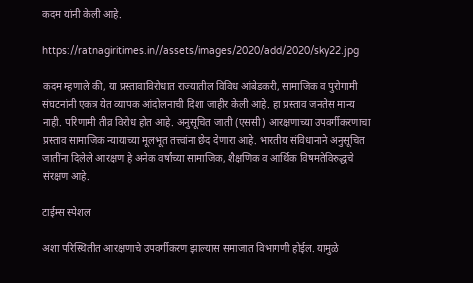कदम यांनी केली आहे.

https://ratnagiritimes.in//assets/images/2020/add/2020/sky22.jpg

कदम म्हणाले की, या प्रस्तावाविरोधात राज्यातील विविध आंबेडकरी, सामाजिक व पुरोगामी संघटनांनी एकत्र येत व्यापक आंदोलनाची दिशा जाहीर केली आहे. हा प्रस्ताव जनतेस मान्य नाही. परिणामी तीव्र विरोध होत आहे. अनुसूचित जाती (एससी) आरक्षणाच्या उपवर्गीकरणाचा प्रस्ताव सामाजिक न्यायाच्या मूलभूत तत्त्वांना छेद देणारा आहे. भारतीय संविधानाने अनुसूचित जातींना दिलेले आरक्षण हे अनेक वर्षांच्या सामाजिक, शैक्षणिक व आर्थिक विषमतेविरुद्धचे संरक्षण आहे.

टाईम्स स्पेशल

अशा परिस्थितीत आरक्षणाचे उपवर्गीकरण झाल्यास समाजात विभागणी होईल. यामुळे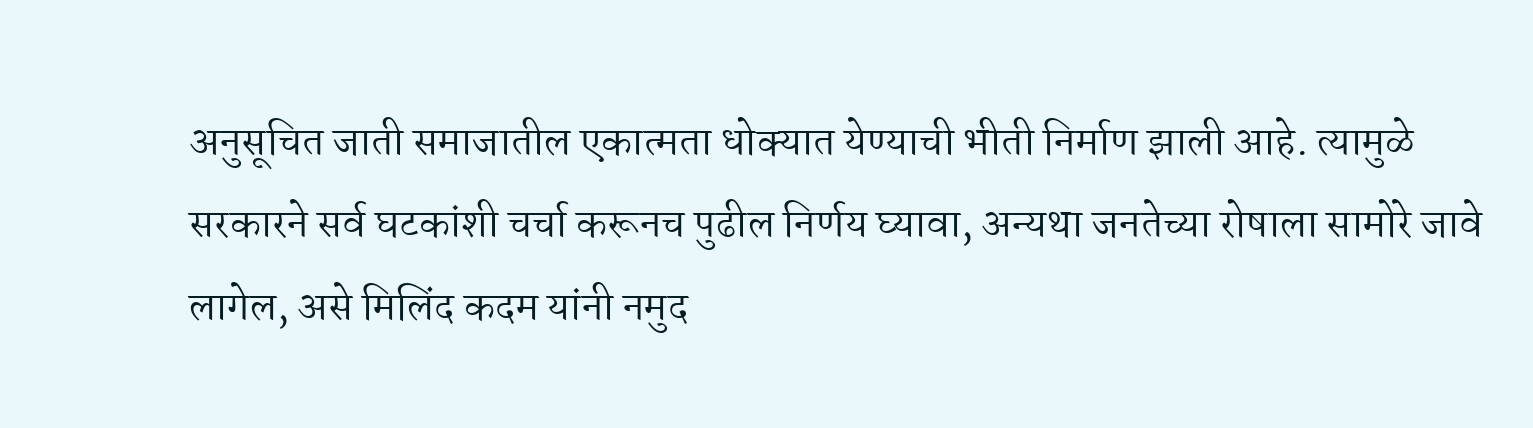अनुसूचित जाती समाजातील एकात्मता धोक्यात येण्याची भीती निर्माण झाली आहे. त्यामुळे सरकारने सर्व घटकांशी चर्चा करूनच पुढील निर्णय घ्यावा, अन्यथा जनतेच्या रोषाला सामोरे जावे लागेल, असे मिलिंद कदम यांनी नमुद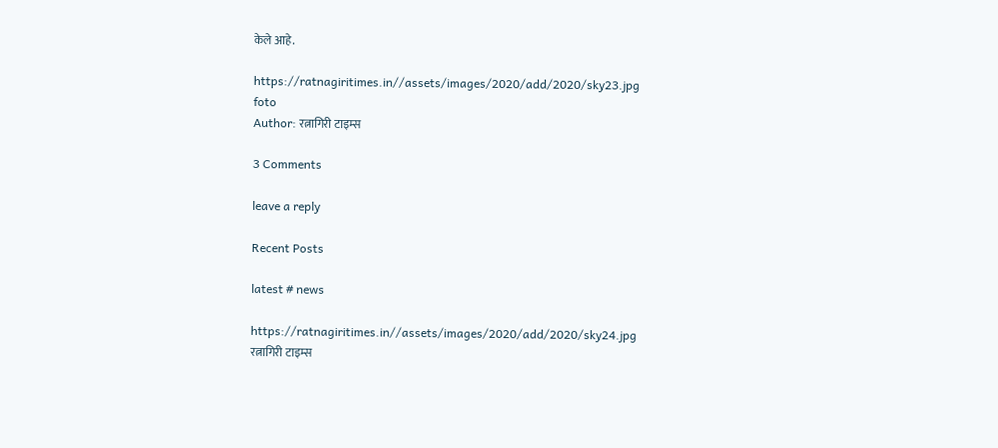केले आहे.

https://ratnagiritimes.in//assets/images/2020/add/2020/sky23.jpg
foto
Author: रत्नागिरी टाइम्स

3 Comments

leave a reply

Recent Posts

latest # news

https://ratnagiritimes.in//assets/images/2020/add/2020/sky24.jpg
रत्नागिरी टाइम्स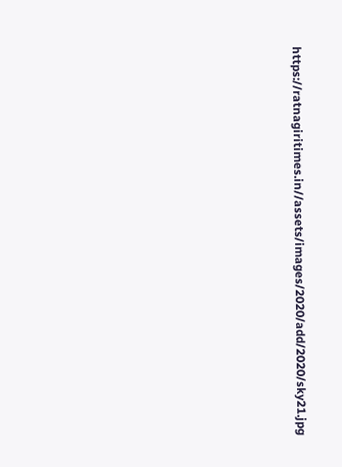https://ratnagiritimes.in//assets/images/2020/add/2020/sky21.jpg